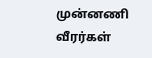முன்னணி வீரர்கள்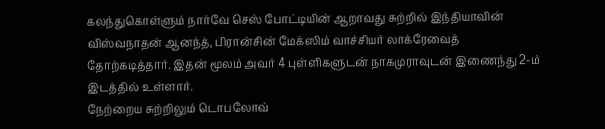கலந்துகொள்ளும் நார்வே செஸ் போட்டியின் ஆறாவது சுற்றில் இந்தியாவின் விஸ்வநாதன் ஆனந்த், பிரான்சின் மேக்ஸிம் வாச்சியர் லாக்ரேவைத் தோற்கடித்தார். இதன் மூலம் அவர் 4 புள்ளிகளுடன் நாகமுராவுடன் இணைந்து 2-ம் இடத்தில் உள்ளார்.
நேற்றைய சுற்றிலும் டொபலோவ்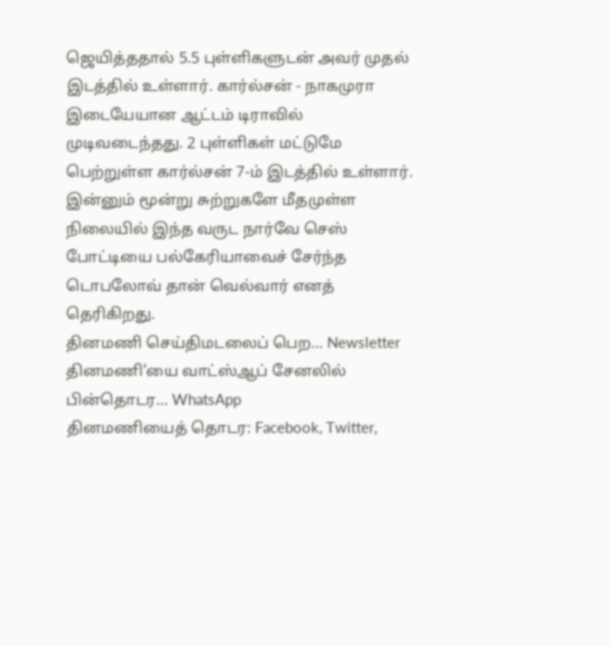ஜெயித்ததால் 5.5 புள்ளிகளுடன் அவர் முதல் இடத்தில் உள்ளார். கார்ல்சன் - நாகமுரா இடையேயான ஆட்டம் டிராவில் முடிவடைந்தது. 2 புள்ளிகள் மட்டுமே பெற்றுள்ள கார்ல்சன் 7-ம் இடத்தில் உள்ளார்.
இன்னும் மூன்று சுற்றுகளே மீதமுள்ள நிலையில் இந்த வருட நார்வே செஸ் போட்டியை பல்கேரியாவைச் சேர்ந்த டொபலோவ் தான் வெல்வார் எனத் தெரிகிறது.
தினமணி செய்திமடலைப் பெற... Newsletter
தினமணி'யை வாட்ஸ்ஆப் சேனலில் பின்தொடர... WhatsApp
தினமணியைத் தொடர: Facebook, Twitter,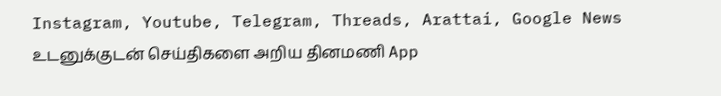Instagram, Youtube, Telegram, Threads, Arattai, Google News
உடனுக்குடன் செய்திகளை அறிய தினமணி App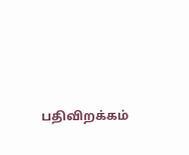பதிவிறக்கம்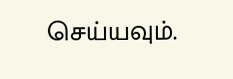செய்யவும்.